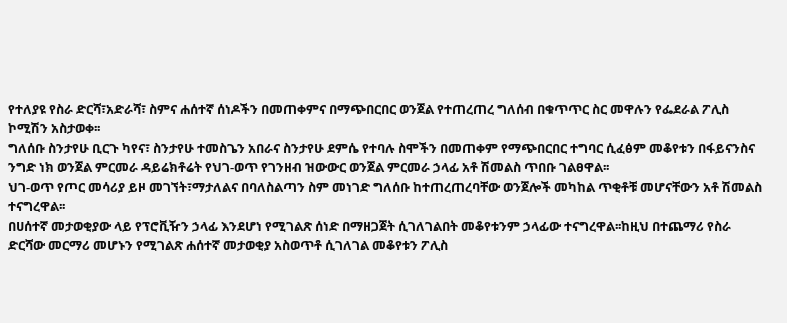የተለያዩ የስራ ድርሻ፣አድራሻ፣ ስምና ሐሰተኛ ሰነዶችን በመጠቀምና በማጭበርበር ወንጀል የተጠረጠረ ግለሰብ በቁጥጥር ስር መዋሉን የፌደራል ፖሊስ ኮሚሽን አስታወቀ፡፡
ግለሰቡ ስንታየሁ ቢርጉ ካየና፣ ስንታየሁ ተመስጌን አበራና ስንታየሁ ደምሴ የተባሉ ስሞችን በመጠቀም የማጭበርበር ተግባር ሲፈፅም መቆየቱን በፋይናንስና ንግድ ነክ ወንጀል ምርመራ ዳይሬክቶሬት የህገ-ወጥ የገንዘብ ዝውውር ወንጀል ምርመራ ኃላፊ አቶ ሽመልስ ጥበቡ ገልፀዋል፡፡
ህገ-ወጥ የጦር መሳሪያ ይዞ መገኘት፣ማታለልና በባለስልጣን ስም መነገድ ግለሰቡ ከተጠረጠረባቸው ወንጀሎች መካከል ጥቂቶቹ መሆናቸውን አቶ ሽመልስ ተናግረዋል፡፡
በሀሰተኛ መታወቂያው ላይ የፕሮቪዥን ኃላፊ እንደሆነ የሚገልጽ ሰነድ በማዘጋጀት ሲገለገልበት መቆየቱንም ኃላፊው ተናግረዋል፡፡ከዚህ በተጨማሪ የስራ ድርሻው መርማሪ መሆኑን የሚገልጽ ሐሰተኛ መታወቂያ አስወጥቶ ሲገለገል መቆየቱን ፖሊስ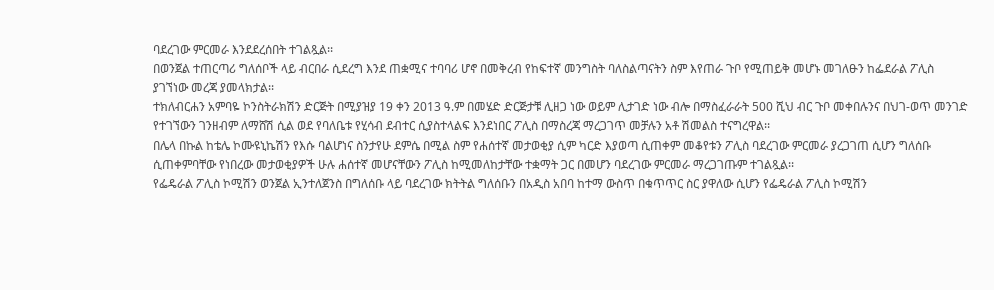ባደረገው ምርመራ እንደደረሰበት ተገልጿል፡፡
በወንጀል ተጠርጣሪ ግለሰቦች ላይ ብርበራ ሲደረግ እንደ ጠቋሚና ተባባሪ ሆኖ በመቅረብ የከፍተኛ መንግስት ባለስልጣናትን ስም እየጠራ ጉቦ የሚጠይቅ መሆኑ መገለፁን ከፌደራል ፖሊስ ያገኘነው መረጃ ያመላክታል፡፡
ተክለብርሐን አምባዬ ኮንስትራክሽን ድርጅት በሚያዝያ 19 ቀን 2013 ዓ.ም በመሄድ ድርጅታቹ ሊዘጋ ነው ወይም ሊታገድ ነው ብሎ በማስፈራራት 500 ሺህ ብር ጉቦ መቀበሉንና በህገ-ወጥ መንገድ የተገኘውን ገንዘብም ለማሸሽ ሲል ወደ የባለቤቱ የሂሳብ ደብተር ሲያስተላልፍ እንደነበር ፖሊስ በማስረጃ ማረጋገጥ መቻሉን አቶ ሽመልስ ተናግረዋል፡፡
በሌላ በኩል ከቴሌ ኮሙዩኒኬሽን የእሱ ባልሆነና ስንታየሁ ደምሴ በሚል ስም የሐሰተኛ መታወቂያ ሲም ካርድ እያወጣ ሲጠቀም መቆየቱን ፖሊስ ባደረገው ምርመራ ያረጋገጠ ሲሆን ግለሰቡ ሲጠቀምባቸው የነበረው መታወቂያዎች ሁሉ ሐሰተኛ መሆናቸውን ፖሊስ ከሚመለከታቸው ተቋማት ጋር በመሆን ባደረገው ምርመራ ማረጋገጡም ተገልጿል፡፡
የፌዴራል ፖሊስ ኮሚሽን ወንጀል ኢንተለጀንስ በግለሰቡ ላይ ባደረገው ክትትል ግለሰቡን በአዲስ አበባ ከተማ ውስጥ በቁጥጥር ስር ያዋለው ሲሆን የፌዴራል ፖሊስ ኮሚሽን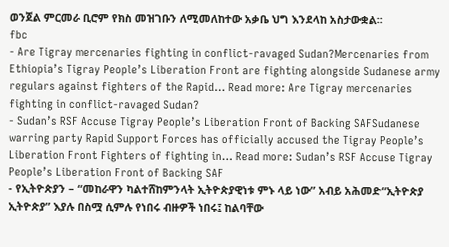ወንጀል ምርመራ ቢሮም የክስ መዝገቡን ለሚመለከተው አቃቤ ህግ እንደላከ አስታውቋል፡፡
fbc
- Are Tigray mercenaries fighting in conflict-ravaged Sudan?Mercenaries from Ethiopia’s Tigray People’s Liberation Front are fighting alongside Sudanese army regulars against fighters of the Rapid… Read more: Are Tigray mercenaries fighting in conflict-ravaged Sudan?
- Sudan’s RSF Accuse Tigray People’s Liberation Front of Backing SAFSudanese warring party Rapid Support Forces has officially accused the Tigray People’s Liberation Front Fighters of fighting in… Read more: Sudan’s RSF Accuse Tigray People’s Liberation Front of Backing SAF
- የኢትዮጵያን – “መከራዋን ካልተሸከምንላት ኢትዮጵያዊነቱ ምኑ ላይ ነው” አብይ አሕመድ“ኢትዮጵያ ኢትዮጵያ” እያሉ በስሟ ሲምሉ የነበሩ ብዙዎች ነበሩ፤ ከልባቸው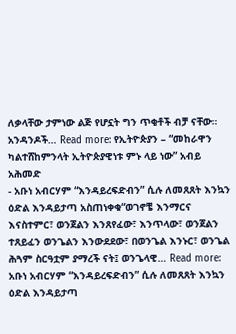ለቃላቸው ታምነው ልጅ የሆኗት ግን ጥቂቶች ብቻ ናቸው። አንዳንዶች… Read more: የኢትዮጵያን – “መከራዋን ካልተሸከምንላት ኢትዮጵያዊነቱ ምኑ ላይ ነው” አብይ አሕመድ
- አቡነ አብርሃም “እንዳይረፍድብን” ሲሉ ለመጸጸት እንኳን ዕድል እንዳይታጣ አስጠነቀቁ“ወገኖቼ እንማርና እናስተምር፣ ወንጀልን እንጸየፈው፣ እንጥላው፣ ወንጀልን ተጸይፈን ወንጌልን እንውደደው፣ በወንጌል እንኑር፣ ወንጌል ሕጓም ስርዓቷም ያማረች ናት፤ ወንጌላዊ… Read more: አቡነ አብርሃም “እንዳይረፍድብን” ሲሉ ለመጸጸት እንኳን ዕድል እንዳይታጣ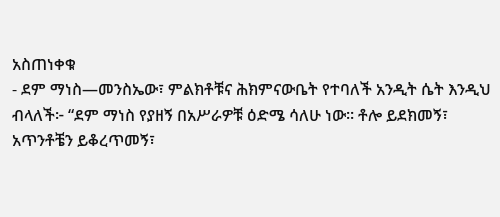አስጠነቀቁ
- ደም ማነስ—መንስኤው፣ ምልክቶቹና ሕክምናውቤት የተባለች አንዲት ሴት እንዲህ ብላለች፦ “ደም ማነስ የያዘኝ በአሥራዎቹ ዕድሜ ሳለሁ ነው። ቶሎ ይደክመኝ፣ አጥንቶቼን ይቆረጥመኝ፣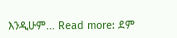እንዲሁም… Read more: ደም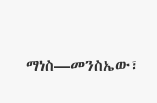ማነስ—መንስኤው፣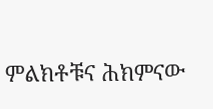ምልክቶቹና ሕክምናው